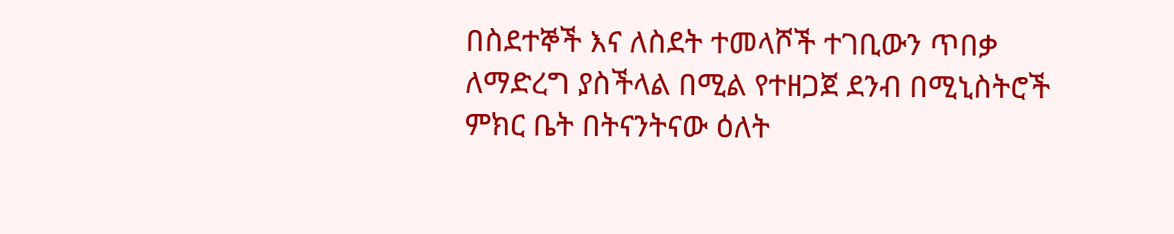በስደተኞች እና ለስደት ተመላሾች ተገቢውን ጥበቃ ለማድረግ ያስችላል በሚል የተዘጋጀ ደንብ በሚኒስትሮች ምክር ቤት በትናንትናው ዕለት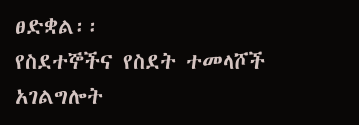ፀድቋል፡፡
የስደተኞችና የስደት ተመላሾች አገልግሎት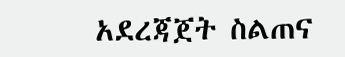አደረጃጀት ስልጠና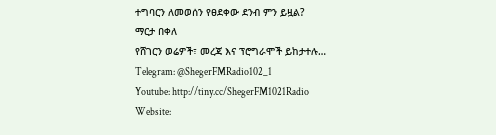ተግባርን ለመወሰን የፀደቀው ደንብ ምን ይዟል?
ማርታ በቀለ
የሸገርን ወሬዎች፣ መረጃ እና ፕሮግራሞች ይከታተሉ…
Telegram: @ShegerFMRadio102_1
Youtube: http://tiny.cc/ShegerFM1021Radio
Website: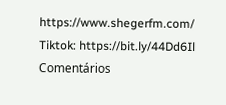https://www.shegerfm.com/
Tiktok: https://bit.ly/44Dd6Il
Comentários